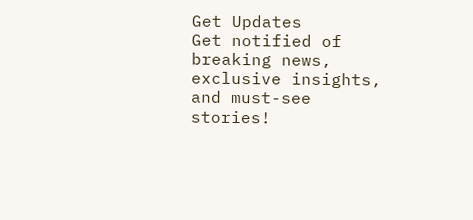Get Updates
Get notified of breaking news, exclusive insights, and must-see stories!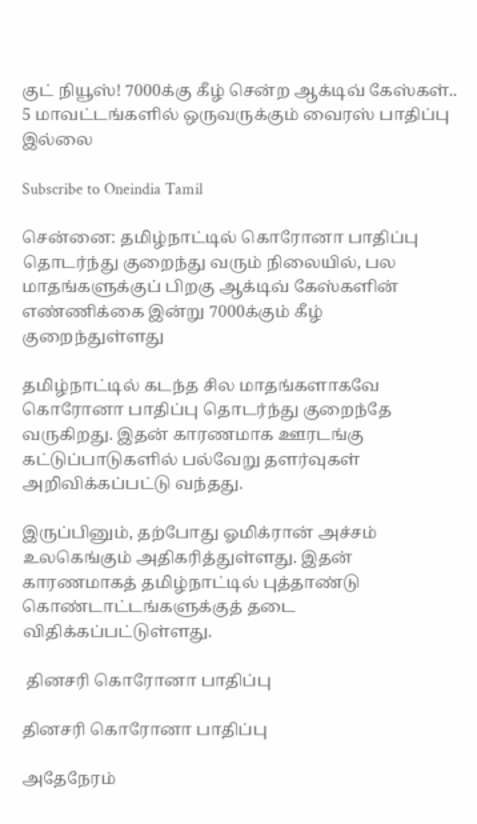குட் நியூஸ்! 7000க்கு கீழ் சென்ற ஆக்டிவ் கேஸ்கள்.. 5 மாவட்டங்களில் ஒருவருக்கும் வைரஸ் பாதிப்பு இல்லை

Subscribe to Oneindia Tamil

சென்னை: தமிழ்நாட்டில் கொரோனா பாதிப்பு தொடர்ந்து குறைந்து வரும் நிலையில், பல மாதங்களுக்குப் பிறகு ஆக்டிவ் கேஸ்களின் எண்ணிக்கை இன்று 7000க்கும் கீழ் குறைந்துள்ளது

தமிழ்நாட்டில் கடந்த சில மாதங்களாகவே கொரோனா பாதிப்பு தொடர்ந்து குறைந்தே வருகிறது. இதன் காரணமாக ஊரடங்கு கட்டுப்பாடுகளில் பல்வேறு தளர்வுகள் அறிவிக்கப்பட்டு வந்தது.

இருப்பினும், தற்போது ஓமிக்ரான் அச்சம் உலகெங்கும் அதிகரித்துள்ளது. இதன் காரணமாகத் தமிழ்நாட்டில் புத்தாண்டு கொண்டாட்டங்களுக்குத் தடை விதிக்கப்பட்டுள்ளது.

 தினசரி கொரோனா பாதிப்பு

தினசரி கொரோனா பாதிப்பு

அதேநேரம்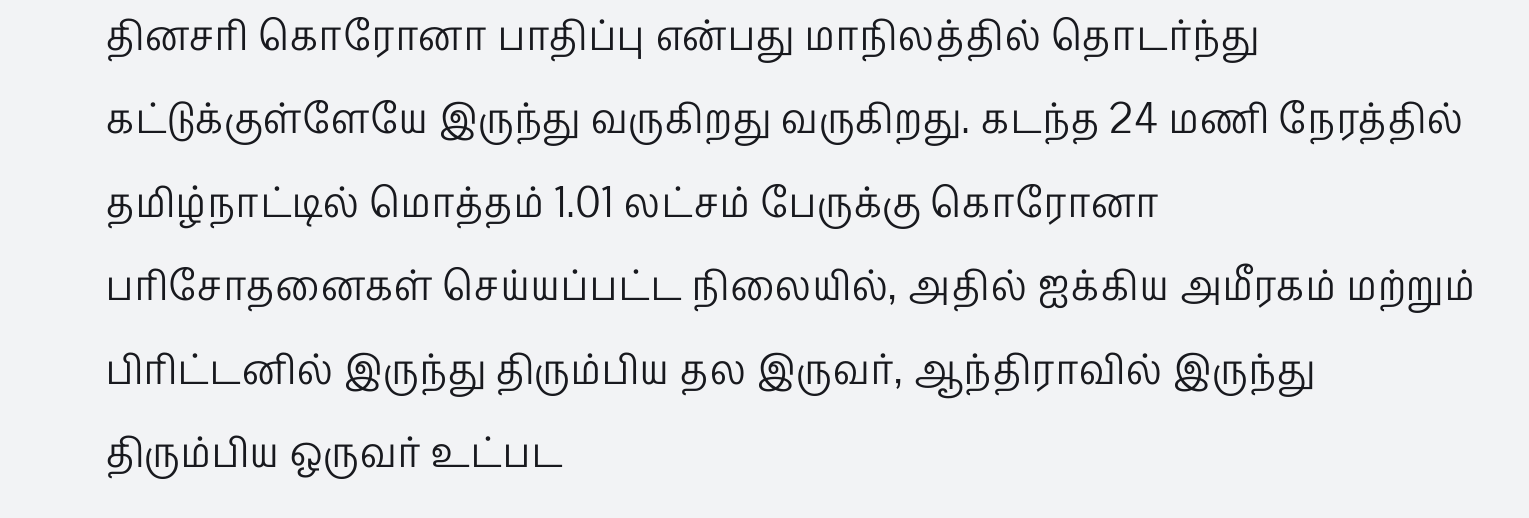தினசரி கொரோனா பாதிப்பு என்பது மாநிலத்தில் தொடர்ந்து கட்டுக்குள்ளேயே இருந்து வருகிறது வருகிறது. கடந்த 24 மணி நேரத்தில் தமிழ்நாட்டில் மொத்தம் 1.01 லட்சம் பேருக்கு கொரோனா பரிசோதனைகள் செய்யப்பட்ட நிலையில், அதில் ஐக்கிய அமீரகம் மற்றும் பிரிட்டனில் இருந்து திரும்பிய தல இருவர், ஆந்திராவில் இருந்து திரும்பிய ஒருவர் உட்பட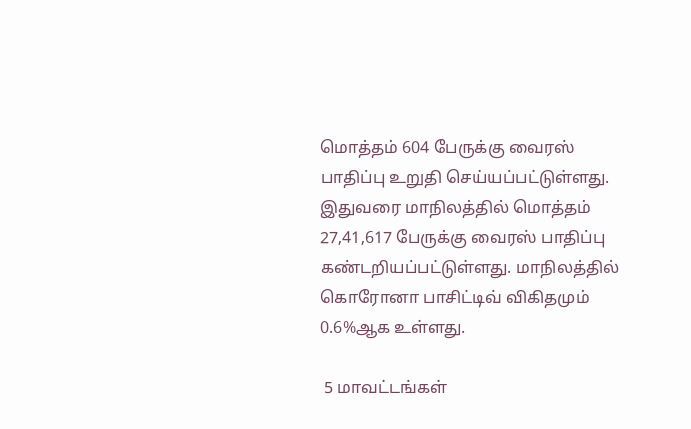மொத்தம் 604 பேருக்கு வைரஸ் பாதிப்பு உறுதி செய்யப்பட்டுள்ளது. இதுவரை மாநிலத்தில் மொத்தம் 27,41,617 பேருக்கு வைரஸ் பாதிப்பு கண்டறியப்பட்டுள்ளது. மாநிலத்தில் கொரோனா பாசிட்டிவ் விகிதமும் 0.6%ஆக உள்ளது.

 5 மாவட்டங்கள்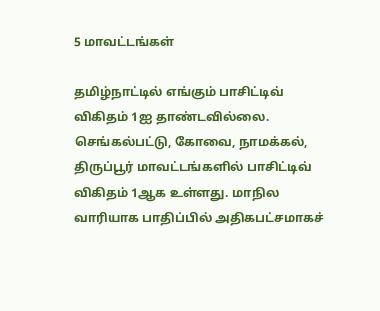5 மாவட்டங்கள்

தமிழ்நாட்டில் எங்கும் பாசிட்டிவ் விகிதம் 1ஐ தாண்டவில்லை. செங்கல்பட்டு, கோவை, நாமக்கல், திருப்பூர் மாவட்டங்களில் பாசிட்டிவ் விகிதம் 1ஆக உள்ளது. மாநில வாரியாக பாதிப்பில் அதிகபட்சமாகச்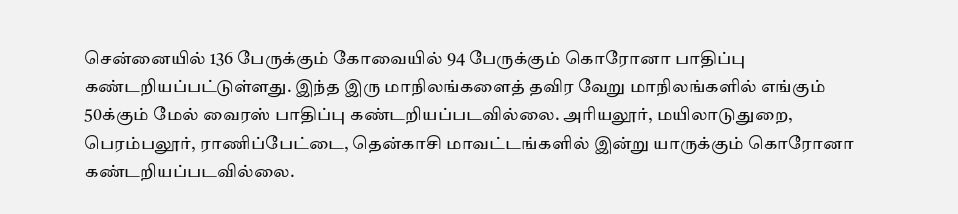சென்னையில் 136 பேருக்கும் கோவையில் 94 பேருக்கும் கொரோனா பாதிப்பு கண்டறியப்பட்டுள்ளது. இந்த இரு மாநிலங்களைத் தவிர வேறு மாநிலங்களில் எங்கும் 50க்கும் மேல் வைரஸ் பாதிப்பு கண்டறியப்படவில்லை. அரியலூர், மயிலாடுதுறை, பெரம்பலூர், ராணிப்பேட்டை, தென்காசி மாவட்டங்களில் இன்று யாருக்கும் கொரோனா கண்டறியப்படவில்லை.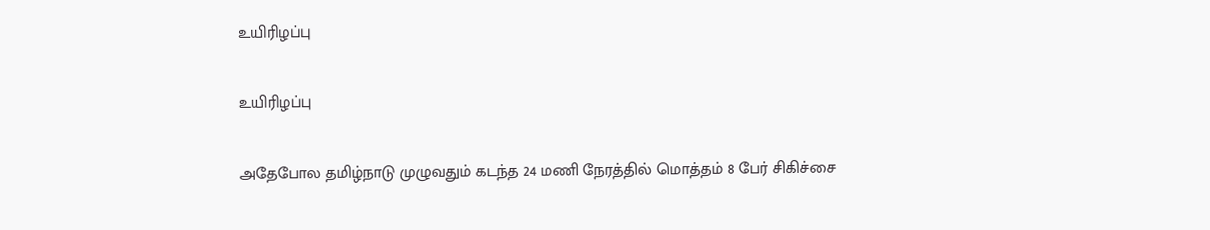உயிரிழப்பு

உயிரிழப்பு

அதேபோல தமிழ்நாடு முழுவதும் கடந்த 24 மணி நேரத்தில் மொத்தம் 8 பேர் சிகிச்சை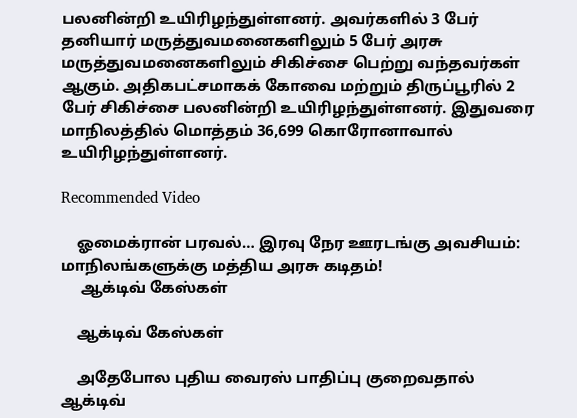பலனின்றி உயிரிழந்துள்ளனர். அவர்களில் 3 பேர் தனியார் மருத்துவமனைகளிலும் 5 பேர் அரசு மருத்துவமனைகளிலும் சிகிச்சை பெற்று வந்தவர்கள் ஆகும். அதிகபட்சமாகக் கோவை மற்றும் திருப்பூரில் 2 பேர் சிகிச்சை பலனின்றி உயிரிழந்துள்ளனர். இதுவரை மாநிலத்தில் மொத்தம் 36,699 கொரோனாவால் உயிரிழந்துள்ளனர்.

Recommended Video

    ஓமைக்ரான் பரவல்… இரவு நேர ஊரடங்கு அவசியம்: மாநிலங்களுக்கு மத்திய அரசு கடிதம்!
     ஆக்டிவ் கேஸ்கள்

    ஆக்டிவ் கேஸ்கள்

    அதேபோல புதிய வைரஸ் பாதிப்பு குறைவதால் ஆக்டிவ்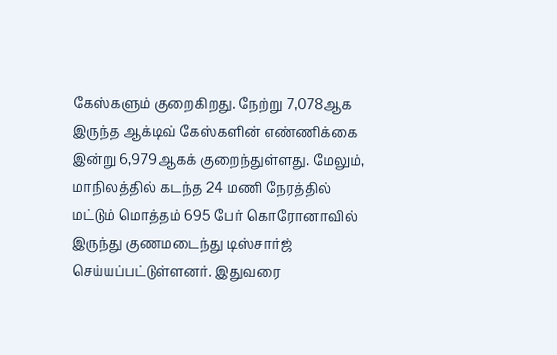கேஸ்களும் குறைகிறது. நேற்று 7,078ஆக இருந்த ஆக்டிவ் கேஸ்களின் எண்ணிக்கை இன்று 6,979ஆகக் குறைந்துள்ளது. மேலும், மாநிலத்தில் கடந்த 24 மணி நேரத்தில் மட்டும் மொத்தம் 695 பேர் கொரோனாவில் இருந்து குணமடைந்து டிஸ்சார்ஜ் செய்யப்பட்டுள்ளனர். இதுவரை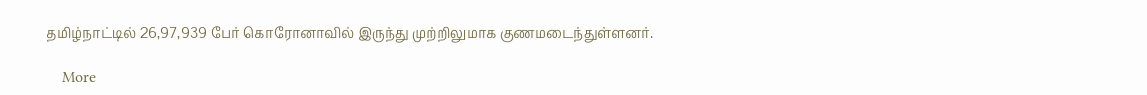தமிழ்நாட்டில் 26,97,939 பேர் கொரோனாவில் இருந்து முற்றிலுமாக குணமடைந்துள்ளனர்.

    More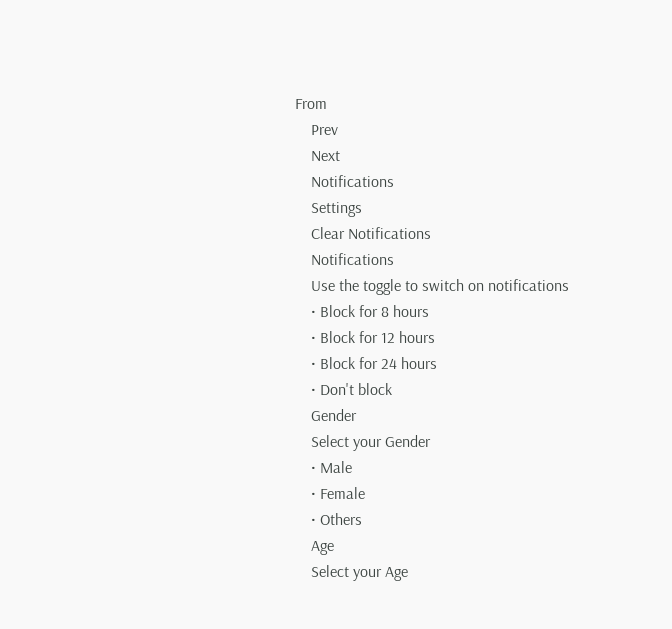From
    Prev
    Next
    Notifications
    Settings
    Clear Notifications
    Notifications
    Use the toggle to switch on notifications
    • Block for 8 hours
    • Block for 12 hours
    • Block for 24 hours
    • Don't block
    Gender
    Select your Gender
    • Male
    • Female
    • Others
    Age
    Select your Age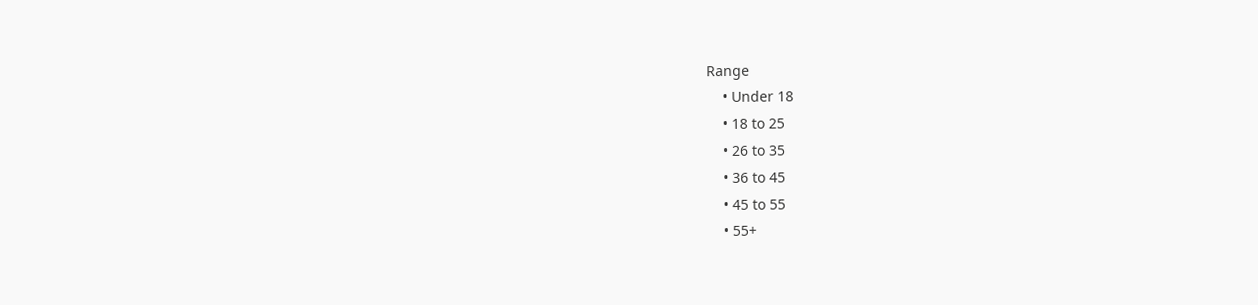Range
    • Under 18
    • 18 to 25
    • 26 to 35
    • 36 to 45
    • 45 to 55
    • 55+